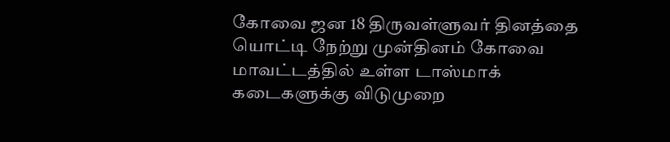கோவை ஜன 18 திருவள்ளுவர் தினத்தை யொட்டி நேற்று முன்தினம் கோவை மாவட்டத்தில் உள்ள டாஸ்மாக் கடைகளுக்கு விடுமுறை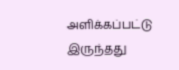அளிக்கப்பட்டு இருந்தது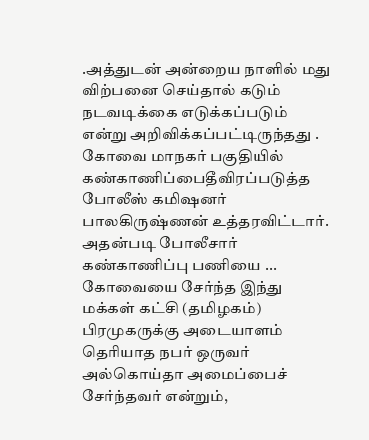.அத்துடன் அன்றைய நாளில் மது விற்பனை செய்தால் கடும் நடவடிக்கை எடுக்கப்படும் என்று அறிவிக்கப்பட்டிருந்தது . கோவை மாநகர் பகுதியில் கண்காணிப்பைதீவிரப்படுத்த போலீஸ் கமிஷனர் பாலகிருஷ்ணன் உத்தரவிட்டார். அதன்படி போலீசார் கண்காணிப்பு பணியை ...
கோவையை சேர்ந்த இந்து மக்கள் கட்சி (தமிழகம்) பிரமுகருக்கு அடையாளம் தெரியாத நபர் ஒருவர் அல்கொய்தா அமைப்பைச் சேர்ந்தவர் என்றும்,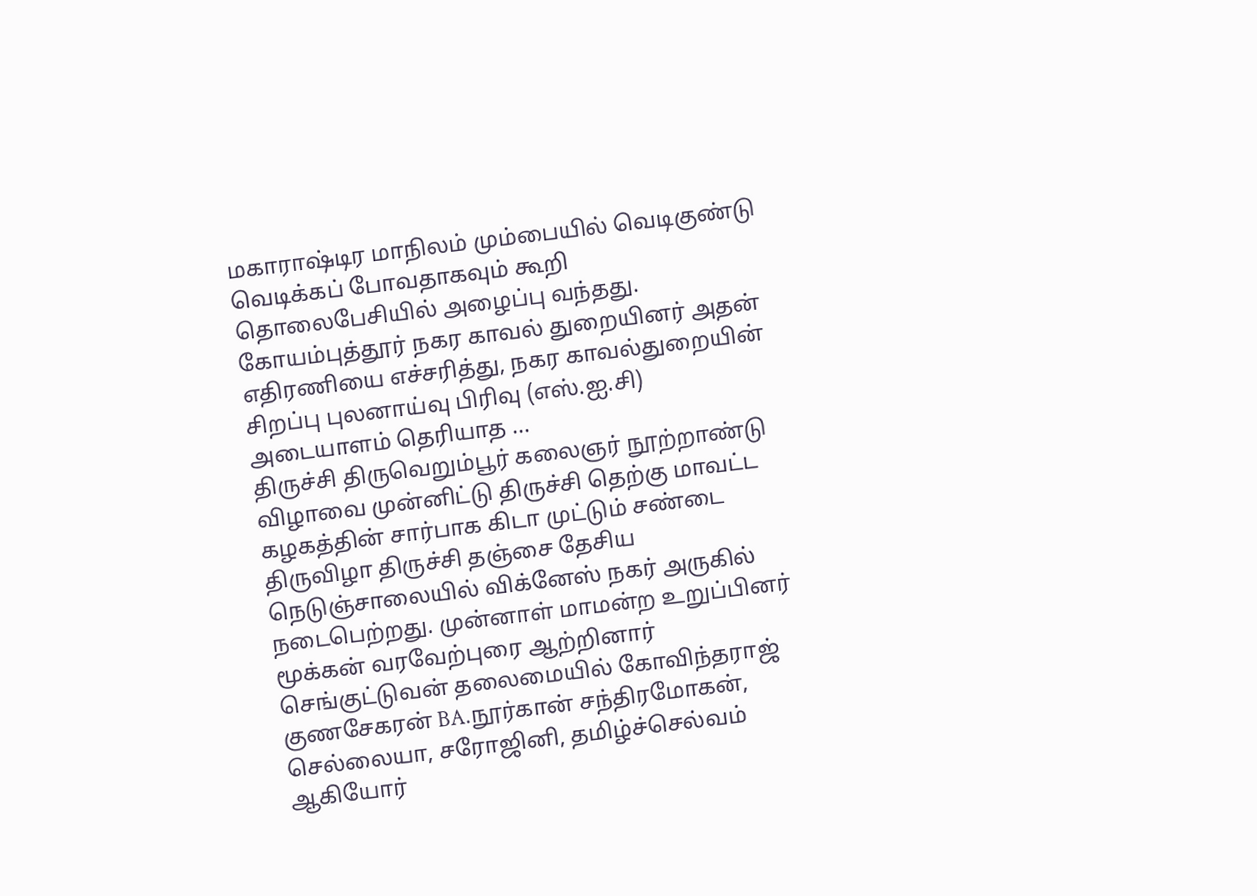மகாராஷ்டிர மாநிலம் மும்பையில் வெடிகுண்டு வெடிக்கப் போவதாகவும் கூறி தொலைபேசியில் அழைப்பு வந்தது. கோயம்புத்தூர் நகர காவல் துறையினர் அதன் எதிரணியை எச்சரித்து, நகர காவல்துறையின் சிறப்பு புலனாய்வு பிரிவு (எஸ்.ஐ.சி) அடையாளம் தெரியாத ...
திருச்சி திருவெறும்பூர் கலைஞர் நூற்றாண்டு விழாவை முன்னிட்டு திருச்சி தெற்கு மாவட்ட கழகத்தின் சார்பாக கிடா முட்டும் சண்டை திருவிழா திருச்சி தஞ்சை தேசிய நெடுஞ்சாலையில் விக்னேஸ் நகர் அருகில் நடைபெற்றது. முன்னாள் மாமன்ற உறுப்பினர் மூக்கன் வரவேற்புரை ஆற்றினார் செங்குட்டுவன் தலைமையில் கோவிந்தராஜ் குணசேகரன் BA.நூர்கான் சந்திரமோகன், செல்லையா, சரோஜினி, தமிழ்ச்செல்வம் ஆகியோர்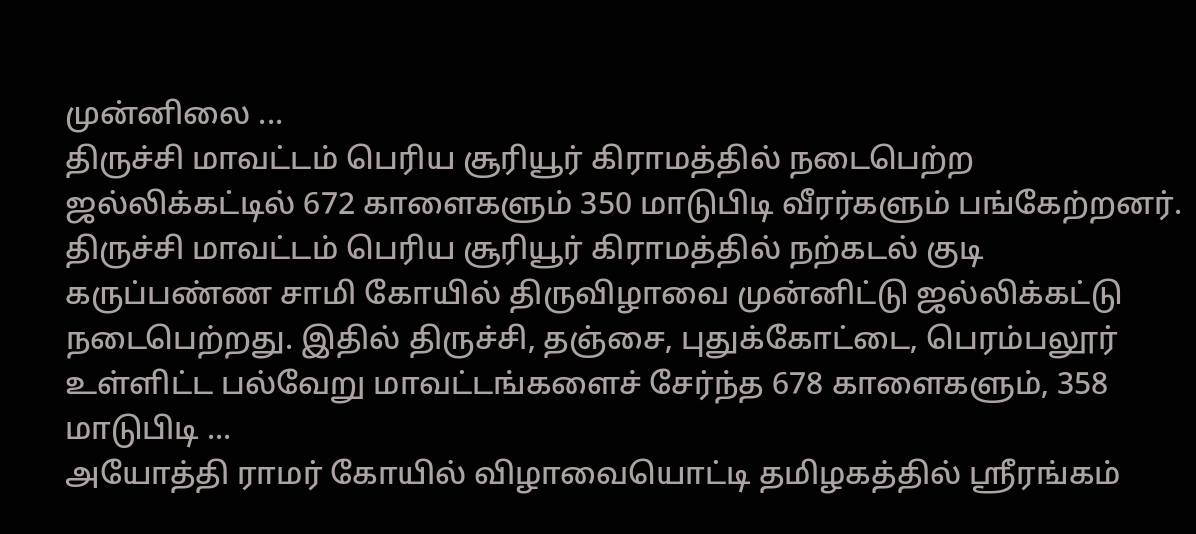முன்னிலை ...
திருச்சி மாவட்டம் பெரிய சூரியூர் கிராமத்தில் நடைபெற்ற ஜல்லிக்கட்டில் 672 காளைகளும் 350 மாடுபிடி வீரர்களும் பங்கேற்றனர். திருச்சி மாவட்டம் பெரிய சூரியூர் கிராமத்தில் நற்கடல் குடி கருப்பண்ண சாமி கோயில் திருவிழாவை முன்னிட்டு ஜல்லிக்கட்டு நடைபெற்றது. இதில் திருச்சி, தஞ்சை, புதுக்கோட்டை, பெரம்பலூர் உள்ளிட்ட பல்வேறு மாவட்டங்களைச் சேர்ந்த 678 காளைகளும், 358 மாடுபிடி ...
அயோத்தி ராமர் கோயில் விழாவையொட்டி தமிழகத்தில் ஸ்ரீரங்கம்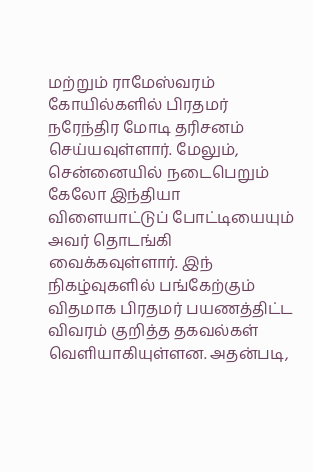மற்றும் ராமேஸ்வரம் கோயில்களில் பிரதமர் நரேந்திர மோடி தரிசனம் செய்யவுள்ளார். மேலும், சென்னையில் நடைபெறும் கேலோ இந்தியா விளையாட்டுப் போட்டியையும் அவர் தொடங்கி வைக்கவுள்ளார். இந் நிகழ்வுகளில் பங்கேற்கும் விதமாக பிரதமர் பயணத்திட்ட விவரம் குறித்த தகவல்கள் வெளியாகியுள்ளன. அதன்படி,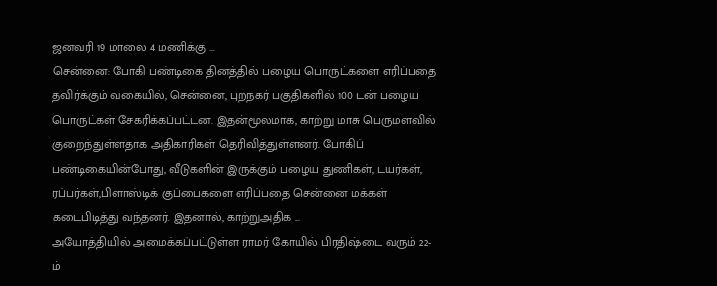ஜனவரி 19 மாலை 4 மணிக்கு ...
சென்னை: போகி பண்டிகை தினத்தில் பழைய பொருட்களை எரிப்பதை தவிர்க்கும் வகையில், சென்னை, புறநகர் பகுதிகளில் 100 டன் பழைய பொருட்கள் சேகரிக்கப்பட்டன. இதன்மூலமாக, காற்று மாசு பெருமளவில் குறைந்துள்ளதாக அதிகாரிகள் தெரிவித்துள்ளனர். போகிப் பண்டிகையின்போது, வீடுகளின் இருக்கும் பழைய துணிகள், டயர்கள், ரப்பர்கள்,பிளாஸ்டிக் குப்பைகளை எரிப்பதை சென்னை மக்கள் கடைபிடித்து வந்தனர். இதனால், காற்றுஅதிக ...
அயோத்தியில் அமைக்கப்பட்டுள்ள ராமர் கோயில் பிரதிஷ்டை வரும் 22-ம்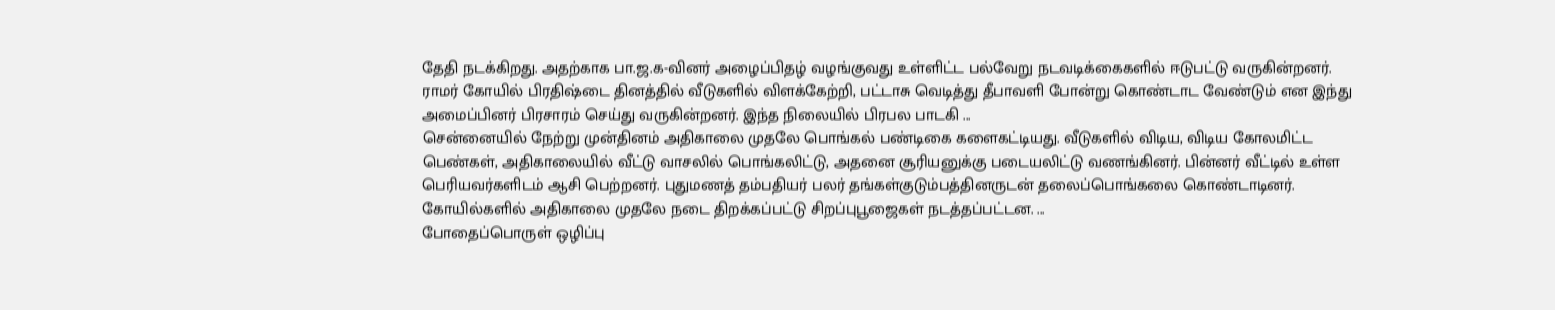தேதி நடக்கிறது. அதற்காக பா.ஜ.க-வினர் அழைப்பிதழ் வழங்குவது உள்ளிட்ட பல்வேறு நடவடிக்கைகளில் ஈடுபட்டு வருகின்றனர். ராமர் கோயில் பிரதிஷ்டை தினத்தில் வீடுகளில் விளக்கேற்றி, பட்டாசு வெடித்து தீபாவளி போன்று கொண்டாட வேண்டும் என இந்து அமைப்பினர் பிரசாரம் செய்து வருகின்றனர். இந்த நிலையில் பிரபல பாடகி ...
சென்னையில் நேற்று முன்தினம் அதிகாலை முதலே பொங்கல் பண்டிகை களைகட்டியது. வீடுகளில் விடிய, விடிய கோலமிட்ட பெண்கள், அதிகாலையில் வீட்டு வாசலில் பொங்கலிட்டு, அதனை சூரியனுக்கு படையலிட்டு வணங்கினர். பின்னர் வீட்டில் உள்ள பெரியவர்களிடம் ஆசி பெற்றனர். புதுமணத் தம்பதியர் பலர் தங்கள்குடும்பத்தினருடன் தலைப்பொங்கலை கொண்டாடினர். கோயில்களில் அதிகாலை முதலே நடை திறக்கப்பட்டு சிறப்புபூஜைகள் நடத்தப்பட்டன. ...
போதைப்பொருள் ஒழிப்பு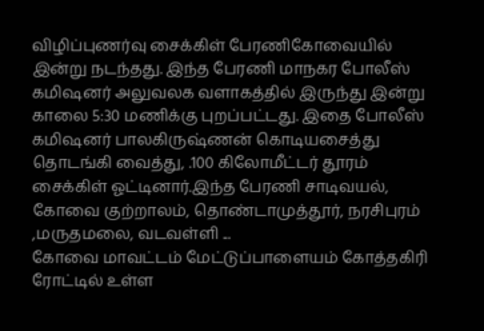விழிப்புணர்வு சைக்கிள் பேரணிகோவையில் இன்று நடந்தது. இந்த பேரணி மாநகர போலீஸ் கமிஷனர் அலுவலக வளாகத்தில் இருந்து இன்று காலை 5:30 மணிக்கு புறப்பட்டது. இதை போலீஸ் கமிஷனர் பாலகிருஷ்ணன் கொடியசைத்து தொடங்கி வைத்து, .100 கிலோமீட்டர் தூரம் சைக்கிள் ஓட்டினார்.இந்த பேரணி சாடிவயல், கோவை குற்றாலம், தொண்டாமுத்தூர், நரசிபுரம் ,மருதமலை, வடவள்ளி ...
கோவை மாவட்டம் மேட்டுப்பாளையம் கோத்தகிரி ரோட்டில் உள்ள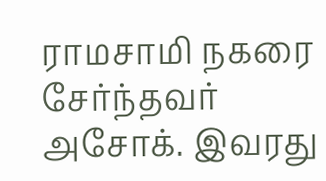ராமசாமி நகரை சேர்ந்தவர் அசோக். இவரது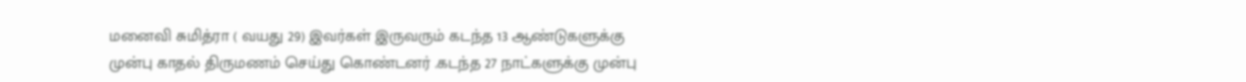மனைவி சுமித்ரா ( வயது 29) இவர்கள் இருவரும் கடந்த 13 ஆண்டுகளுக்கு முன்பு காதல் திருமணம் செய்து கொண்டனர் .கடந்த 27 நாட்களுக்கு முன்பு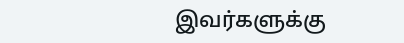இவர்களுக்கு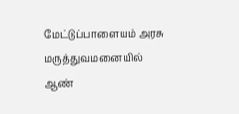மேட்டுப்பாளையம் அரசு மருத்துவமனையில் ஆண்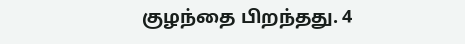குழந்தை பிறந்தது. 4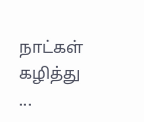நாட்கள் கழித்து ...